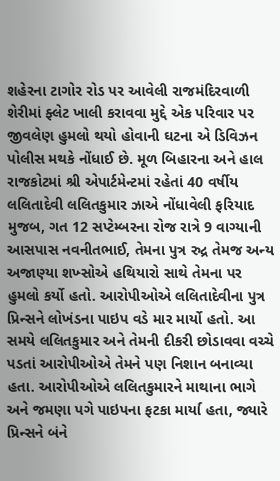શહેરના ટાગોર રોડ પર આવેલી રાજમંદિરવાળી શેરીમાં ફ્લેટ ખાલી કરાવવા મુદ્દે એક પરિવાર પર જીવલેણ હુમલો થયો હોવાની ઘટના એ ડિવિઝન પોલીસ મથકે નોંધાઈ છે. મૂળ બિહારના અને હાલ રાજકોટમાં શ્રી એપાર્ટમેન્ટમાં રહેતાં 40 વર્ષીય લલિતાદેવી લલિતકુમાર ઝાએ નોંધાવેલી ફરિયાદ મુજબ, ગત 12 સપ્ટેમ્બરના રોજ રાત્રે 9 વાગ્યાની આસપાસ નવનીતભાઈ, તેમના પુત્ર રુદ્ર તેમજ અન્ય અજાણ્યા શખ્સોએ હથિયારો સાથે તેમના પર હુમલો કર્યો હતો. આરોપીઓએ લલિતાદેવીના પુત્ર પ્રિન્સને લોખંડના પાઇપ વડે માર માર્યો હતો. આ સમયે લલિતકુમાર અને તેમની દીકરી છોડાવવા વચ્ચે પડતાં આરોપીઓએ તેમને પણ નિશાન બનાવ્યા હતા. આરોપીઓએ લલિતકુમારને માથાના ભાગે અને જમણા પગે પાઇપના ફટકા માર્યા હતા, જ્યારે પ્રિન્સને બંને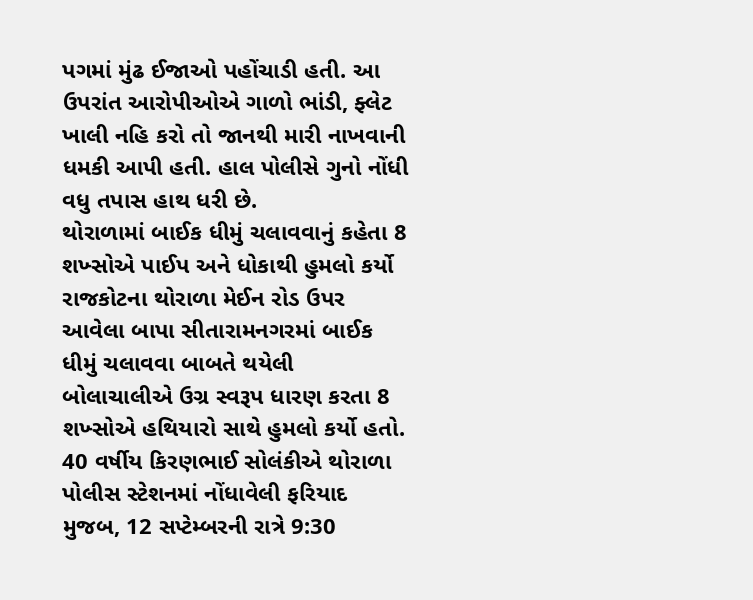પગમાં મુંઢ ઈજાઓ પહોંચાડી હતી. આ ઉપરાંત આરોપીઓએ ગાળો ભાંડી, ફ્લેટ ખાલી નહિ કરો તો જાનથી મારી નાખવાની ધમકી આપી હતી. હાલ પોલીસે ગુનો નોંધી વધુ તપાસ હાથ ધરી છે.
થોરાળામાં બાઈક ધીમું ચલાવવાનું કહેતા 8 શખ્સોએ પાઈપ અને ધોકાથી હુમલો કર્યો રાજકોટના થોરાળા મેઈન રોડ ઉપર આવેલા બાપા સીતારામનગરમાં બાઈક ધીમું ચલાવવા બાબતે થયેલી બોલાચાલીએ ઉગ્ર સ્વરૂપ ધારણ કરતા 8 શખ્સોએ હથિયારો સાથે હુમલો કર્યો હતો. 40 વર્ષીય કિરણભાઈ સોલંકીએ થોરાળા પોલીસ સ્ટેશનમાં નોંધાવેલી ફરિયાદ મુજબ, 12 સપ્ટેમ્બરની રાત્રે 9:30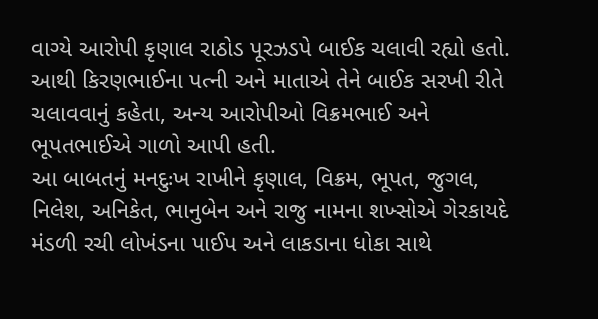વાગ્યે આરોપી કૃણાલ રાઠોડ પૂરઝડપે બાઈક ચલાવી રહ્યો હતો. આથી કિરણભાઈના પત્ની અને માતાએ તેને બાઈક સરખી રીતે ચલાવવાનું કહેતા, અન્ય આરોપીઓ વિક્રમભાઈ અને ભૂપતભાઈએ ગાળો આપી હતી.
આ બાબતનું મનદુઃખ રાખીને કૃણાલ, વિક્રમ, ભૂપત, જુગલ, નિલેશ, અનિકેત, ભાનુબેન અને રાજુ નામના શખ્સોએ ગેરકાયદે મંડળી રચી લોખંડના પાઈપ અને લાકડાના ધોકા સાથે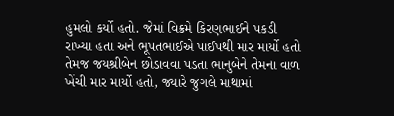હુમલો કર્યો હતો. જેમાં વિક્રમે કિરણભાઈને પકડી રાખ્યા હતા અને ભૂપતભાઈએ પાઈપથી માર માર્યો હતો તેમજ જયશ્રીબેન છોડાવવા પડતા ભાનુબેને તેમના વાળ ખેંચી માર માર્યો હતો, જ્યારે જુગલે માથામાં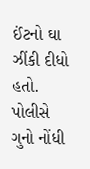ઈંટનો ઘા ઝીંકી દીધો હતો. પોલીસે ગુનો નોંધી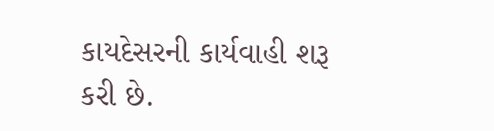કાયદેસરની કાર્યવાહી શરૂ કરી છે.